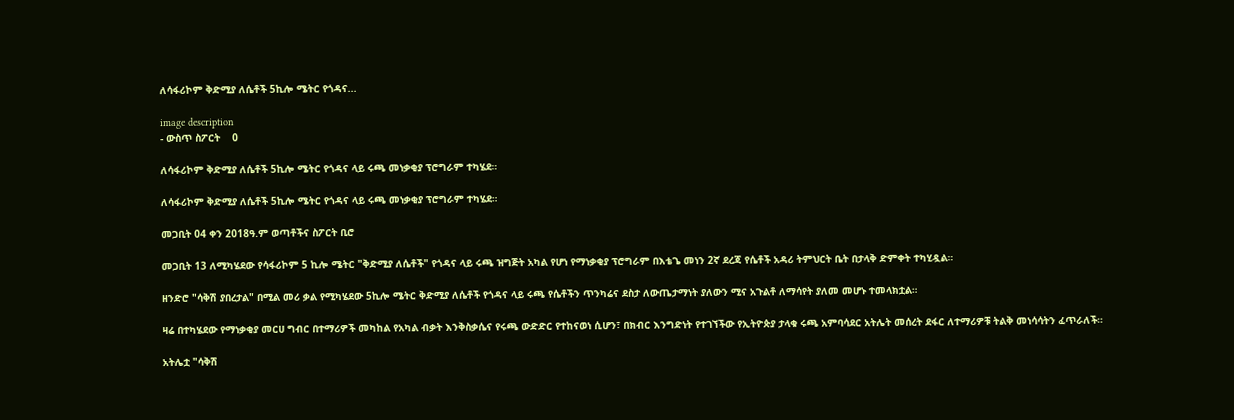ለሳፋሪኮም ቅድሚያ ለሴቶች 5ኪሎ ሜትር የጎዳና...

image description
- ውስጥ ስፖርት    0

ለሳፋሪኮም ቅድሚያ ለሴቶች 5ኪሎ ሜትር የጎዳና ላይ ሩጫ መነቃቂያ ፕሮግራም ተካሄደ።

ለሳፋሪኮም ቅድሚያ ለሴቶች 5ኪሎ ሜትር የጎዳና ላይ ሩጫ መነቃቂያ ፕሮግራም ተካሄደ።

መጋቢት 04 ቀን 2018ዓ.ም ወጣቶችና ስፖርት ቢሮ

መጋቢት 13 ለሚካሄደው የሳፋሪኮም 5 ኪሎ ሜትር "ቅድሚያ ለሴቶች" የጎዳና ላይ ሩጫ ዝግጅት አካል የሆነ የማነቃቂያ ፕሮግራም በእቴጌ መነን 2ኛ ደረጃ የሴቶች አዳሪ ትምህርት ቤት በታላቅ ድምቀት ተካሂዷል።

ዘንድሮ "ሳቅሽ ያበረታል" በሚል መሪ ቃል የሚካሄደው 5ኪሎ ሜትር ቅድሚያ ለሴቶች የጎዳና ላይ ሩጫ የሴቶችን ጥንካሬና ደስታ ለውጤታማነት ያለውን ሚና አጉልቶ ለማሳየት ያለመ መሆኑ ተመላክቷል።

ዛሬ በተካሄደው የማነቃቂያ መርሀ ግብር በተማሪዎች መካከል የአካል ብቃት እንቅስቃሴና የሩጫ ውድድር የተከናወነ ሲሆን፣ በክብር እንግድነት የተገኘችው የኢትዮጵያ ታላቁ ሩጫ አምባሳደር አትሌት መሰረት ደፋር ለተማሪዎቹ ትልቅ መነሳሳትን ፈጥራለች።

አትሌቷ "ሳቅሽ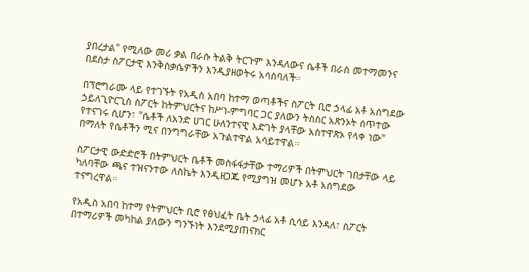ያበረታል" የሚለው መሪ ቃል በራሱ ትልቅ ትርጉም እንዳለውና ሴቶች በራስ መተማመንና በደስታ ስፖርታዊ እንቅስቃሴዎችን እንዲያዘወትሩ አሳስባለች።

በፕሮግራሙ ላይ የተገኙት የአዲስ አበባ ከተማ ወጣቶችና ስፖርት ቢሮ ኃላፊ አቶ አሰግደው ኃይለጊዮርጊስ ስፖርት ከትምህርትና ከሥነ-ምግባር ጋር ያለውን ትስስር አጽንኦት ሰጥተው የተናገሩ ሲሆን፣ "ሴቶች ለአንድ ሀገር ሁለንተናዊ እድገት ያላቸው አስተዋጽኦ የላቀ ነው" በማለት የሴቶችን ሚና በንግግራቸው አጉልተዋል አሳይተዋል።

ስፖርታዊ ውድድሮች በትምህርት ቤቶች መስፋፋታቸው ተማሪዎች በትምህርት ገበታቸው ላይ ካለባቸው ጫና ተዝናንተው ለስኬት እንዲዘጋጁ የሚያግዝ መሆኑ አቶ አሰግደው ተናግረዋል።

የአዲስ አበባ ከተማ የትምህርት ቢሮ የፅህፈት ቤት ኃላፊ አቶ ሲሳይ እንዳለ፣ ስፖርት በተማሪዎች መካከል ያለውን ግንኙነት እንደሚያጠናክር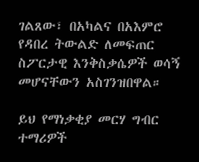ገልጸው፣ በአካልና በአእምሮ የዳበረ ትውልድ ለመፍጠር ስፖርታዊ እንቅስቃሴዎች ወሳኝ መሆናቸውን አስገንዝበዋል።

ይህ የማነቃቂያ መርሃ ግብር ተማሪዎች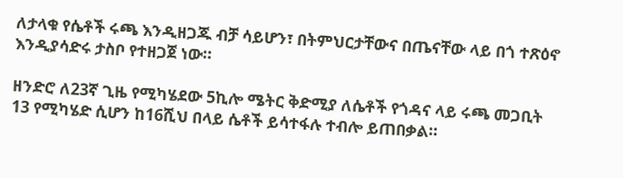ለታላቁ የሴቶች ሩጫ እንዲዘጋጁ ብቻ ሳይሆን፣ በትምህርታቸውና በጤናቸው ላይ በጎ ተጽዕኖ እንዲያሳድሩ ታስቦ የተዘጋጀ ነው።

ዘንድሮ ለ23ኛ ጊዜ የሚካሄደው 5ኪሎ ሜትር ቅድሚያ ለሴቶች የጎዳና ላይ ሩጫ መጋቢት 13 የሚካሄድ ሲሆን ከ16ሺህ በላይ ሴቶች ይሳተፋሉ ተብሎ ይጠበቃል።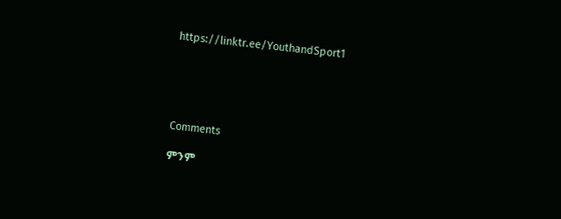https://linktr.ee/YouthandSport1





Comments

ምንም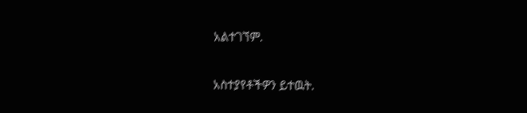አልተገኘም.

አስተያየቶችዎን ይተዉት.